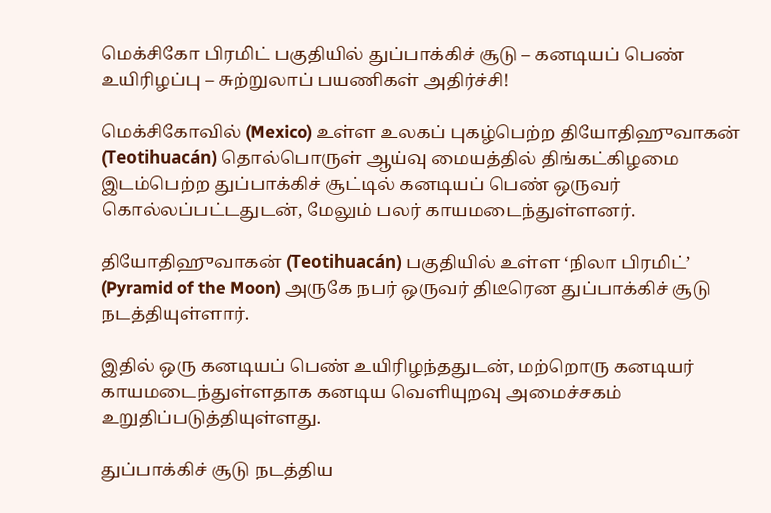மெக்சிகோ பிரமிட் பகுதியில் துப்பாக்கிச் சூடு – கனடியப் பெண் உயிரிழப்பு – சுற்றுலாப் பயணிகள் அதிர்ச்சி!

மெக்சிகோவில் (Mexico) உள்ள உலகப் புகழ்பெற்ற தியோதிஹுவாகன் (Teotihuacán) தொல்பொருள் ஆய்வு மையத்தில் திங்கட்கிழமை இடம்பெற்ற துப்பாக்கிச் சூட்டில் கனடியப் பெண் ஒருவர் கொல்லப்பட்டதுடன், மேலும் பலர் காயமடைந்துள்ளனர்.

தியோதிஹுவாகன் (Teotihuacán) பகுதியில் உள்ள ‘நிலா பிரமிட்’ (Pyramid of the Moon) அருகே நபர் ஒருவர் திடீரென துப்பாக்கிச் சூடு நடத்தியுள்ளார்.

இதில் ஒரு கனடியப் பெண் உயிரிழந்ததுடன், மற்றொரு கனடியர் காயமடைந்துள்ளதாக கனடிய வெளியுறவு அமைச்சகம் உறுதிப்படுத்தியுள்ளது.

துப்பாக்கிச் சூடு நடத்திய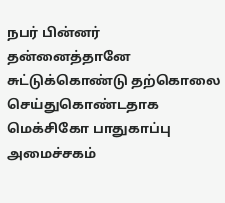நபர் பின்னர் தன்னைத்தானே சுட்டுக்கொண்டு தற்கொலை செய்துகொண்டதாக மெக்சிகோ பாதுகாப்பு அமைச்சகம்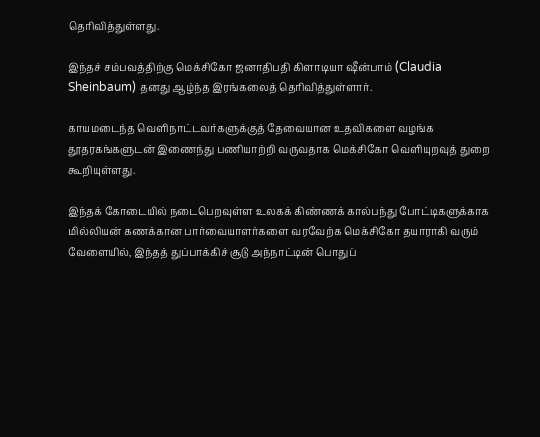தெரிவித்துள்ளது.

இந்தச் சம்பவத்திற்கு மெக்சிகோ ஜனாதிபதி கிளாடியா ஷீன்பாம் (Claudia Sheinbaum) தனது ஆழ்ந்த இரங்கலைத் தெரிவித்துள்ளார்.

காயமடைந்த வெளிநாட்டவர்களுக்குத் தேவையான உதவிகளை வழங்க தூதரகங்களுடன் இணைந்து பணியாற்றி வருவதாக மெக்சிகோ வெளியுறவுத் துறை கூறியுள்ளது.

இந்தக் கோடையில் நடைபெறவுள்ள உலகக் கிண்ணக் கால்பந்து போட்டிகளுக்காக மில்லியன் கணக்கான பார்வையாளர்களை வரவேற்க மெக்சிகோ தயாராகி வரும் வேளையில், இந்தத் துப்பாக்கிச் சூடு அந்நாட்டின் பொதுப்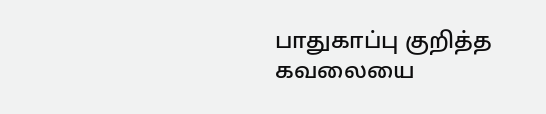பாதுகாப்பு குறித்த கவலையை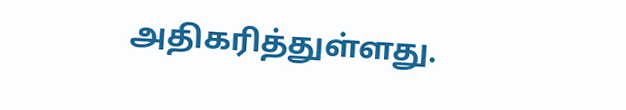அதிகரித்துள்ளது.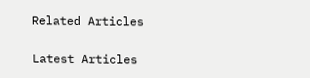Related Articles

Latest Articles